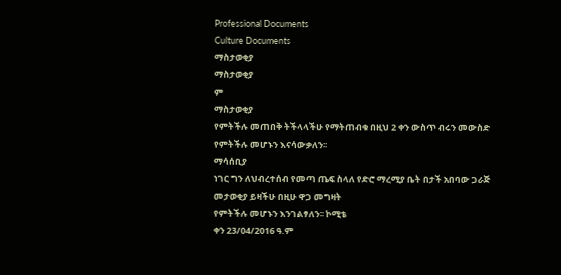Professional Documents
Culture Documents
ማስታወቂያ
ማስታወቂያ
ም
ማስታወቂያ
የምትችሉ መጠበቅ ትችላላችሁ የማትጠብቁ በዚህ 2 ቀን ውስጥ ብሩን መውስድ የምትችሉ መሆኑን እናሳውቃለን፡፡
ማሳሰቢያ
ነገር ግን ለህብረተሰብ የመጣ ጤፍ ስላለ የድሮ ማረሚያ ቤት በታች አበባው ጋራጅ መታወቂያ ይዛችሁ በዚሁ ዋጋ መግዛት
የምትችሉ መሆኑን እንገልፃለን፡፡ ኮሚቴ
ቀን 23/04/2016 ዓ.ም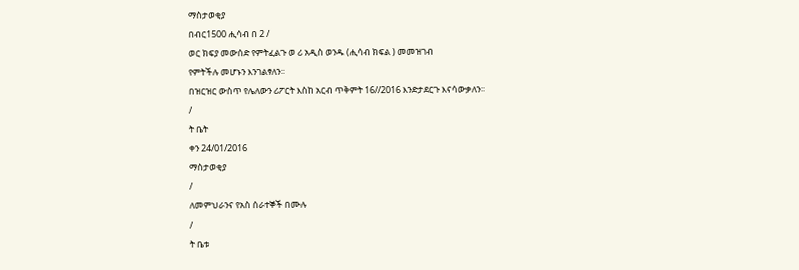ማስታወቂያ
በብር1500 ሒሳብ በ 2 /
ወር ክፍያ መውሰድ የምትፈልጉ ወ ሪ አዲስ ወንዱ (ሒሳብ ክፍል ) መመዝገብ
የምትችሉ መሆኑን እንገልፃለን፡፡
በዝርዝር ውስጥ የሌለውን ሪፖርት እስከ አርብ ጥቅምት 16//2016 እንድታደርጉ እናሳውቃለን፡፡
/
ት ቤት
ቀን 24/01/2016
ማስታወቂያ
/
ለመምህራንና የአስ ሰራተኞች በሙሉ
/
ት ቤቱ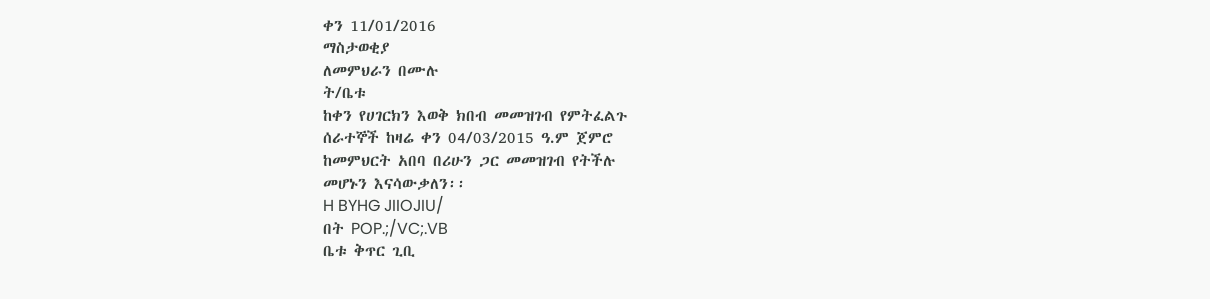ቀን 11/01/2016
ማስታወቂያ
ለመምህራን በሙሉ
ት/ቤቱ
ከቀን የሀገርክን እወቅ ክበብ መመዝገብ የምትፈልጉ
ሰራተኞች ከዛሬ ቀን 04/03/2015 ዓ.ም ጀምሮ
ከመምህርት አበባ በሪሁን ጋር መመዝገብ የትችሉ
መሆኑን እናሳውቃለን፡፡
H BYHG JIIOJIU/
በት POP.;/VC;.VB
ቤቱ ቅጥር ጊቢ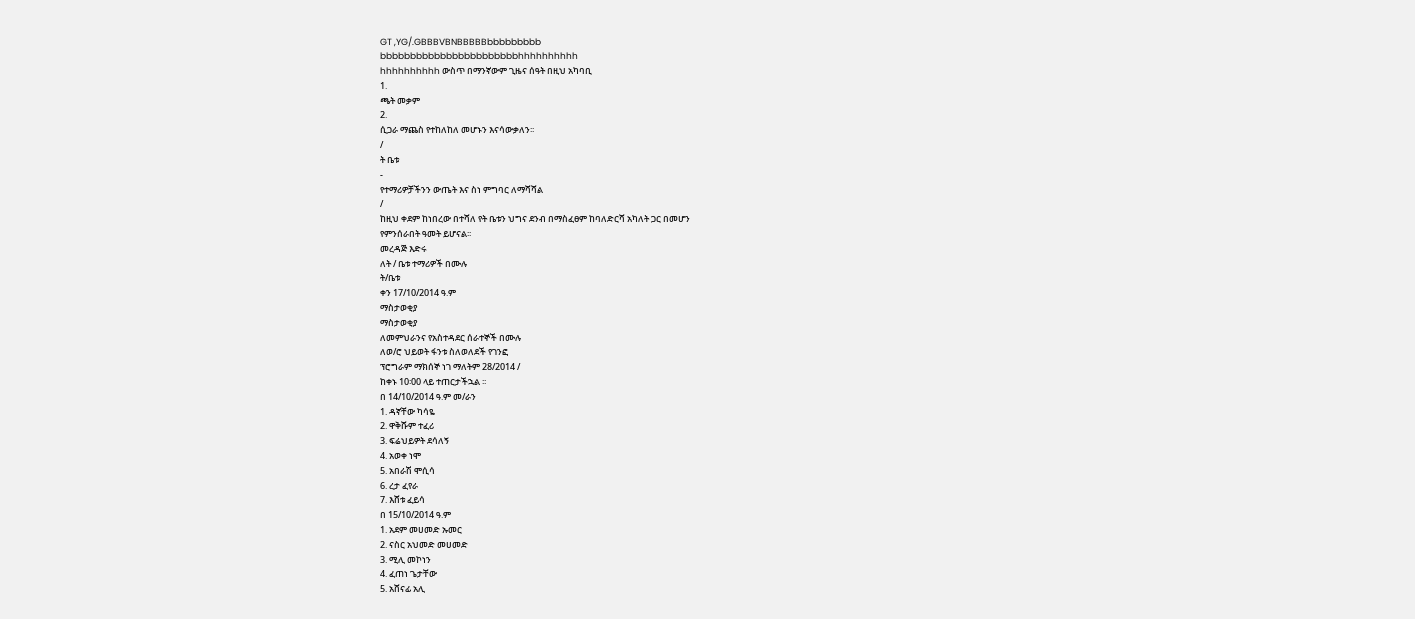GT ,YG/.GBBBVBNBBBBBbbbbbbbbb
bbbbbbbbbbbbbbbbbbbbbbbhhhhhhhhhh
hhhhhhhhhh ውስጥ በማንኛውም ጊዜና ሰዓት በዚህ አካባቢ
1.
ጫት መቃም
2.
ሲጋራ ማጨስ የተከለከለ መሆኑን እናሳውቃለን፡፡
/
ት ቤቱ
-
የተማሪዎቻችንን ውጤት እና ስነ ምግባር ለማሻሻል
/
ከዚህ ቀደም ከነበረው በተሻለ የት ቤቱን ህግና ደንብ በማስፈፀም ከባለድርሻ አካለት ጋር በመሆን
የምንሰራበት ዓመት ይሆናል፡፡
መረዳጅ እድሩ
ለት / ቤቱ ተማሪዎች በሙሉ
ት/ቤቱ
ቀን 17/10/2014 ዓ.ም
ማስታወቂያ
ማስታወቂያ
ለመምህራንና የአስተዳደር ሰራተኞች በሙሉ
ለወ/ሮ ህይወት ፋንቱ ስለወለደች የገንፎ
ፕሮግራም ማክሰኞ ነገ ማለትም 28/2014 /
ከቀኑ 10፡00 ላይ ተጠርታችኋል ፡፡
በ 14/10/2014 ዓ.ም መ/ራን
1. ዳኛቸው ካሳዬ
2. ዋቅሹም ተፈሪ
3. ፍሬህይዎት ደሳለኝ
4. አወቀ ነሞ
5. አበራሽ ሞሲሳ
6. ረታ ፈየራ
7. እሸቱ ፈይሳ
በ 15/10/2014 ዓ.ም
1. አደም መሀመድ ኡመር
2. ናስር አህመድ መሀመድ
3. ሚሊ መኮነን
4. ፈጠነ ጌታቸው
5. አሸናፊ አሊ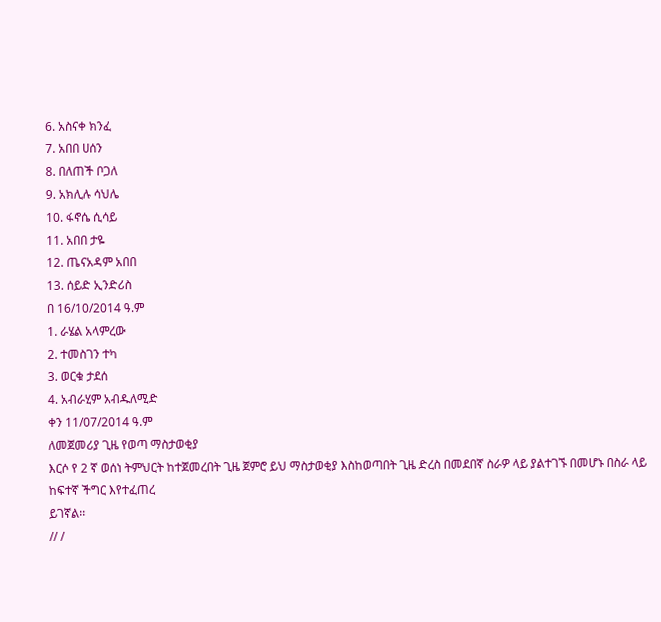6. አስናቀ ክንፈ
7. አበበ ሀሰን
8. በለጠች ቦጋለ
9. አክሊሉ ሳህሌ
10. ፋኖሴ ሲሳይ
11. አበበ ታዬ
12. ጤናአዳም አበበ
13. ሰይድ ኢንድሪስ
በ 16/10/2014 ዓ.ም
1. ራሄል አላምረው
2. ተመስገን ተካ
3. ወርቁ ታደሰ
4. አብራሂም አብዱለሚድ
ቀን 11/07/2014 ዓ.ም
ለመጀመሪያ ጊዜ የወጣ ማስታወቂያ
እርሶ የ 2 ኛ ወሰነ ትምህርት ከተጀመረበት ጊዜ ጀምሮ ይህ ማስታወቂያ እስከወጣበት ጊዜ ድረስ በመደበኛ ስራዎ ላይ ያልተገኙ በመሆኑ በስራ ላይ ከፍተኛ ችግር እየተፈጠረ
ይገኛል፡፡
// /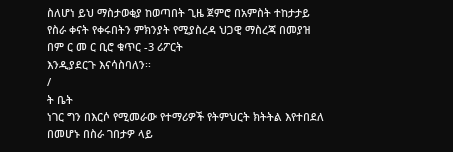ስለሆነ ይህ ማስታወቂያ ከወጣበት ጊዜ ጀምሮ በአምስት ተከታታይ የስራ ቀናት የቀሩበትን ምክንያት የሚያስረዳ ህጋዊ ማስረጃ በመያዝ በም ር መ ር ቢሮ ቁጥር -3 ሪፖርት
እንዲያደርጉ እናሳስባለን፡፡
/
ት ቤት
ነገር ግን በእርሶ የሚመራው የተማሪዎች የትምህርት ክትትል እየተበደለ በመሆኑ በስራ ገበታዎ ላይ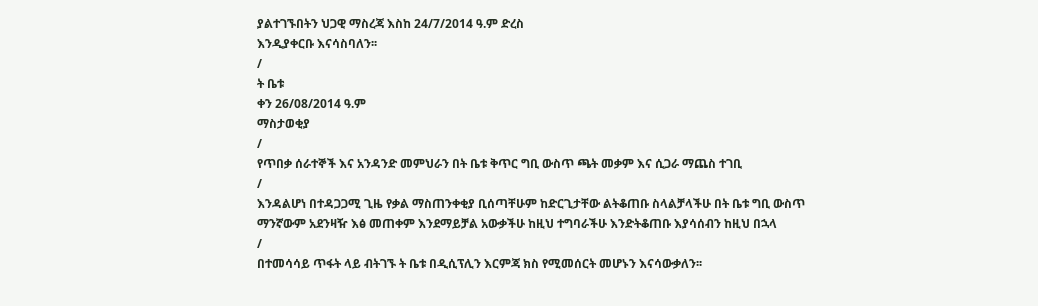ያልተገኙበትን ህጋዊ ማስረጃ እስከ 24/7/2014 ዓ.ም ድረስ
እንዲያቀርቡ እናሳስባለን፡፡
/
ት ቤቱ
ቀን 26/08/2014 ዓ.ም
ማስታወቂያ
/
የጥበቃ ሰራተኞች እና አንዳንድ መምህራን በት ቤቱ ቅጥር ግቢ ውስጥ ጫት መቃም እና ሲጋራ ማጨስ ተገቢ
/
እንዳልሆነ በተዳጋጋሚ ጊዜ የቃል ማስጠንቀቂያ ቢሰጣቸሁም ከድርጊታቸው ልትቆጠቡ ስላልቻላችሁ በት ቤቱ ግቢ ውስጥ
ማንኛውም አደንዛዥ እፅ መጠቀም እንደማይቻል አውቃችሁ ከዚህ ተግባራችሁ እንድትቆጠቡ እያሳሰብን ከዚህ በኋላ
/
በተመሳሳይ ጥፋት ላይ ብትገኙ ት ቤቱ በዲሲፕሊን እርምጃ ክስ የሚመሰርት መሆኑን እናሳውቃለን፡፡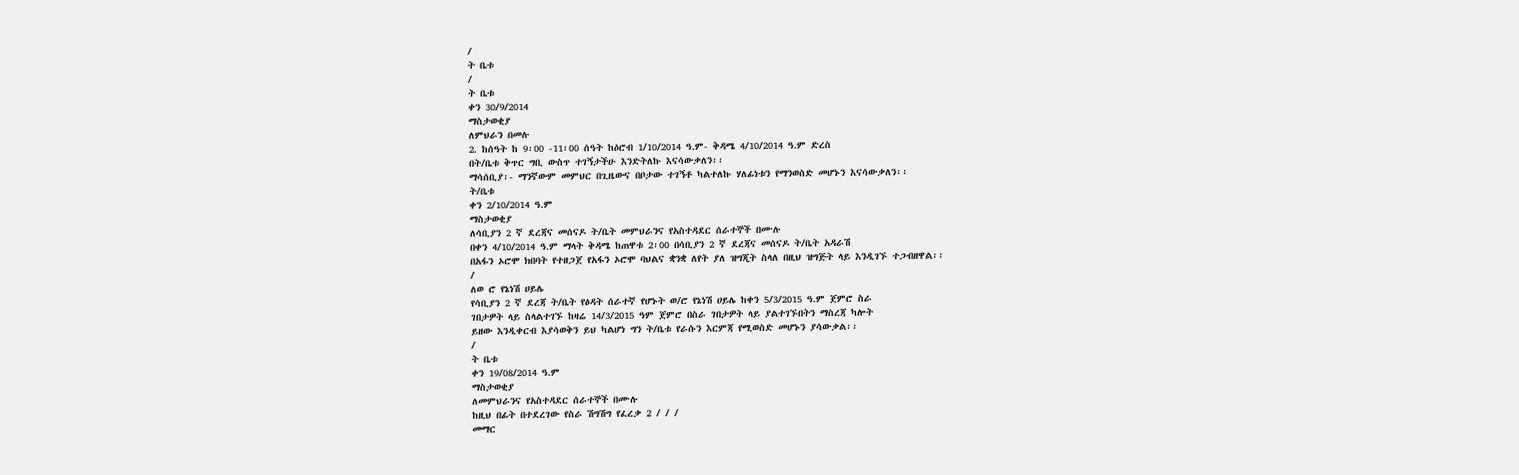/
ት ቤቱ
/
ት ቤቱ
ቀን 30/9/2014
ማስታወቂያ
ለምህራን በመሉ
2. ከሰዓት ከ 9፡00 -11፡00 ሰዓት ከዕሮብ 1/10/2014 ዓ.ም- ቅዳሜ 4/10/2014 ዓ.ም ድረስ
በት/ቤቱ ቅጥር ግቢ ውስጥ ተገኝታችሁ እንድትለኩ እናሳውቃለን፡፡
ማሳሰቢያ፡- ማንኛውም መምህር በጊዜውና በቦታው ተገኝቶ ካልተለኩ ሃለፊነቱን የማንወስድ መሆኑን እናሳውቃለን፡፡
ት/ቤቱ
ቀን 2/10/2014 ዓ.ም
ማስታወቂያ
ለሳቢያን 2 ኛ ደረጃና መሰናዶ ት/ቤት መምህራንና የአስተዳደር ሰራተኞች በሙሉ
በቀን 4/10/2014 ዓ.ም ማላት ቅዳሜ ከጠዋቱ 2፡00 በሳቢያን 2 ኛ ደረጃና መሰናዶ ት/ቤት አዳራሽ
በአፋን ኦሮሞ ክበባት የተዘጋጀ የአፋን ኦሮሞ ባህልና ቋንቋ ለየት ያለ ዝግጂት ስላለ በዚህ ዝግጅት ላይ እንዲገኙ ተጋብዘዋል፡፡
/
ለወ ሮ የኔነሽ ሀይሌ
የሳቢያን 2 ኛ ደረጃ ት/ቤት የፅዳት ሰራተኛ የሆኑት ወ/ሮ የኔነሽ ሀይሌ ከቀን 5/3/2015 ዓ.ም ጀምሮ ስራ
ገበታዎት ላይ ስላልተገኙ ከዛሬ 14/3/2015 ዓም ጀምሮ በስራ ገበታዎት ላይ ያልተገኙበትን ማስረጃ ካሎት
ይዘው እንዲቀርብ እያሳወቅን ይህ ካልሆነ ግን ት/ቤቱ የራሱን እርምጃ የሚወስድ መሆኑን ያሳውቃል፡፡
/
ት ቤቱ
ቀን 19/08/2014 ዓ.ም
ማስታወቂያ
ለመምህራንና የአስተዳደር ሰራተኞች በሙሉ
ከዚህ በፊት በተደረገው የስራ ሽግሽግ የፈረቃ 2 / / /
መማር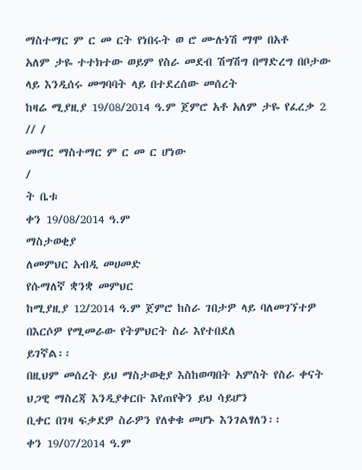ማስተማር ም ር መ ርት የነበሩት ወ ሮ ሙሉነሽ ማሞ በአቶ
አለም ታዬ ተተክተው ወይም የስራ መደብ ሽግሽግ በማድረግ በቦታው ላይ እንዲሰሩ መግባባት ላይ በተደረሰው መሰረት
ከዛሬ ሚያዚያ 19/08/2014 ዓ.ም ጀምሮ አቶ አለም ታዬ የፈረቃ 2 // /
መማር ማስተማር ም ር መ ር ሆነው
/
ት ቤቱ
ቀን 19/08/2014 ዓ.ም
ማስታወቂያ
ለመምህር አብዲ መሀመድ
የሱማለኛ ቋንቋ መምህር
ከሚያዚያ 12/2014 ዓ.ም ጀምሮ ከስራ ገበታዎ ላይ ባለመገኘተዎ በእርሶዎ የሚመራው የትምህርት ስራ እየተበደለ
ይገኛል፡፡
በዚህም መሰረት ይህ ማስታወቂያ እስከወጣበት አምስት የስራ ቀናት ህጋዊ ማስረጃ እንዲያቀርቡ እየጠየቅን ይህ ሳይሆን
ቢቀር በገዛ ፍቃደዎ ስራዎን የለቀቁ መሆኑ እንገልፃለን፡፡
ቀን 19/07/2014 ዓ.ም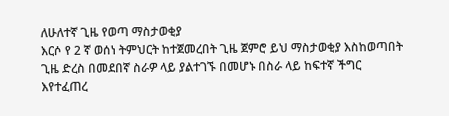ለሁለተኛ ጊዜ የወጣ ማስታወቂያ
እርሶ የ 2 ኛ ወሰነ ትምህርት ከተጀመረበት ጊዜ ጀምሮ ይህ ማስታወቂያ እስከወጣበት ጊዜ ድረስ በመደበኛ ስራዎ ላይ ያልተገኙ በመሆኑ በስራ ላይ ከፍተኛ ችግር እየተፈጠረ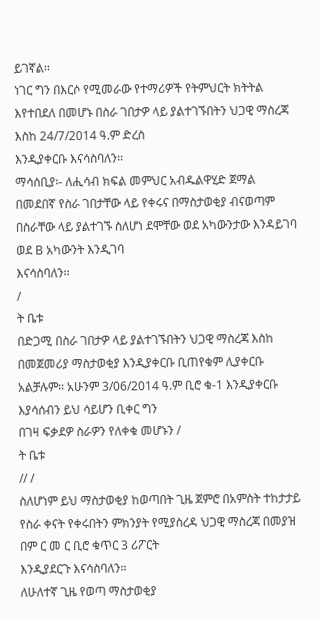ይገኛል፡፡
ነገር ግን በእርሶ የሚመራው የተማሪዎች የትምህርት ክትትል እየተበደለ በመሆኑ በስራ ገበታዎ ላይ ያልተገኙበትን ህጋዊ ማስረጃ እስከ 24/7/2014 ዓ.ም ድረስ
እንዲያቀርቡ እናሳስባለን፡፡
ማሳሰቢያ፡- ለሒሳብ ክፍል መምህር አብዱልዋሂድ ጀማል
በመደበኛ የስራ ገበታቸው ላይ የቀሩና በማስታወቂያ ብናወጣም በስራቸው ላይ ያልተገኙ ስለሆነ ደሞቸው ወደ አካውንታው እንዳይገባ ወደ B አካውንት እንዲገባ
እናሳስባለን፡፡
/
ት ቤቱ
በድጋሚ በስራ ገበታዎ ላይ ያልተገኙበትን ህጋዊ ማስረጃ እስከ
በመጀመሪያ ማስታወቂያ እንዲያቀርቡ ቢጠየቁም ሊያቀርቡ አልቻሉም፡፡ አሁንም 3/06/2014 ዓ.ም ቢሮ ቁ-1 እንዲያቀርቡ እያሳሰብን ይህ ሳይሆን ቢቀር ግን
በገዛ ፍቃደዎ ስራዎን የለቀቁ መሆኑን /
ት ቤቱ
// /
ስለሆነም ይህ ማስታወቂያ ከወጣበት ጊዜ ጀምሮ በአምስት ተከታታይ የስራ ቀናት የቀሩበትን ምክንያት የሚያስረዳ ህጋዊ ማስረጃ በመያዝ በም ር መ ር ቢሮ ቁጥር 3 ሪፖርት
እንዲያደርጉ እናሳስባለን፡፡
ለሁለተኛ ጊዜ የወጣ ማስታወቂያ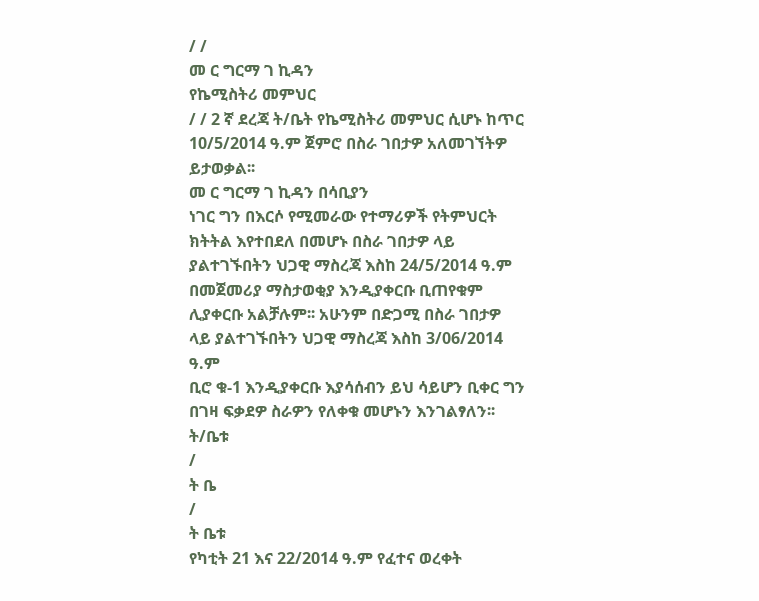/ /
መ ር ግርማ ገ ኪዳን
የኬሚስትሪ መምህር
/ / 2 ኛ ደረጃ ት/ቤት የኬሚስትሪ መምህር ሲሆኑ ከጥር 10/5/2014 ዓ.ም ጀምሮ በስራ ገበታዎ አለመገኘትዎ ይታወቃል፡፡
መ ር ግርማ ገ ኪዳን በሳቢያን
ነገር ግን በእርሶ የሚመራው የተማሪዎች የትምህርት ክትትል እየተበደለ በመሆኑ በስራ ገበታዎ ላይ ያልተገኙበትን ህጋዊ ማስረጃ እስከ 24/5/2014 ዓ.ም
በመጀመሪያ ማስታወቂያ እንዲያቀርቡ ቢጠየቁም ሊያቀርቡ አልቻሉም፡፡ አሁንም በድጋሚ በስራ ገበታዎ ላይ ያልተገኙበትን ህጋዊ ማስረጃ እስከ 3/06/2014 ዓ.ም
ቢሮ ቁ-1 እንዲያቀርቡ እያሳሰብን ይህ ሳይሆን ቢቀር ግን በገዛ ፍቃደዎ ስራዎን የለቀቁ መሆኑን እንገልፃለን፡፡ ት/ቤቱ
/
ት ቤ
/
ት ቤቱ
የካቲት 21 እና 22/2014 ዓ.ም የፈተና ወረቀት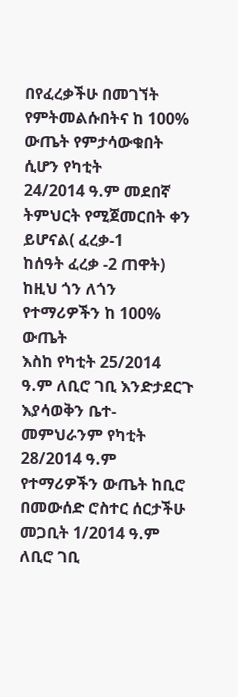በየፈረቃችሁ በመገኘት
የምትመልሱበትና ከ 100% ውጤት የምታሳውቁበት ሲሆን የካቲት
24/2014 ዓ.ም መደበኛ ትምህርት የሚጀመርበት ቀን ይሆናል( ፈረቃ-1
ከሰዓት ፈረቃ -2 ጠዋት) ከዚህ ጎን ለጎን የተማሪዎችን ከ 100% ውጤት
እስከ የካቲት 25/2014 ዓ.ም ለቢሮ ገቢ እንድታደርጉ እያሳወቅን ቤተ-
መምህራንም የካቲት 28/2014 ዓ.ም የተማሪዎችን ውጤት ከቢሮ
በመውሰድ ሮስተር ሰርታችሁ መጋቢት 1/2014 ዓ.ም ለቢሮ ገቢ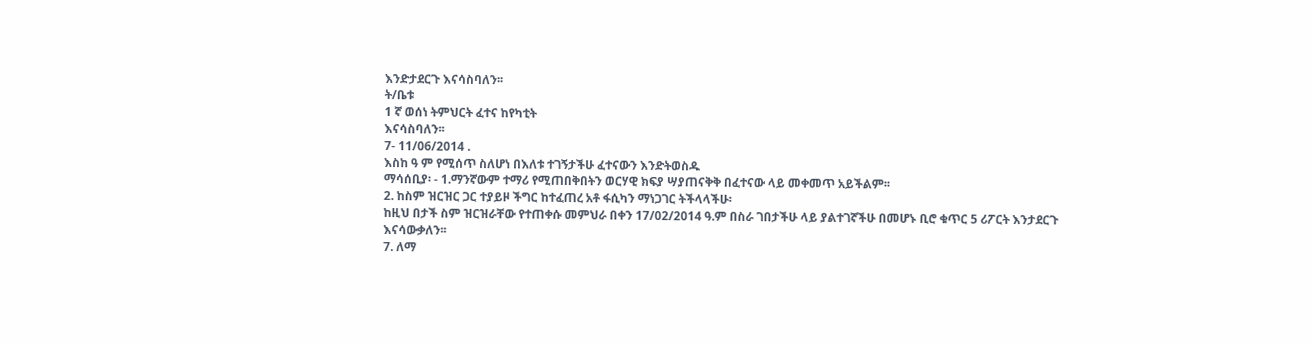እንድታደርጉ እናሳስባለን፡፡
ት/ቤቱ
1 ኛ ወሰነ ትምህርት ፈተና ከየካቲት
እናሳስባለን፡፡
7- 11/06/2014 .
እስከ ዓ ም የሚሰጥ ስለሆነ በእለቱ ተገኝታችሁ ፈተናውን እንድትወስዱ
ማሳሰቢያ፡ - 1.ማንኛውም ተማሪ የሚጠበቅበትን ወርሃዊ ክፍያ ሣያጠናቅቅ በፈተናው ላይ መቀመጥ አይችልም፡፡
2. ከስም ዝርዝር ጋር ተያይዞ ችግር ከተፈጠረ አቶ ፋሲካን ማነጋገር ትችላላችሁ፡
ከዚህ በታች ስም ዝርዝራቸው የተጠቀሱ መምህራ በቀን 17/02/2014 ዓ.ም በስራ ገበታችሁ ላይ ያልተገኛችሁ በመሆኑ ቢሮ ቁጥር 5 ሪፖርት እንታደርጉ
እናሳውቃለን፡፡
7. ለማ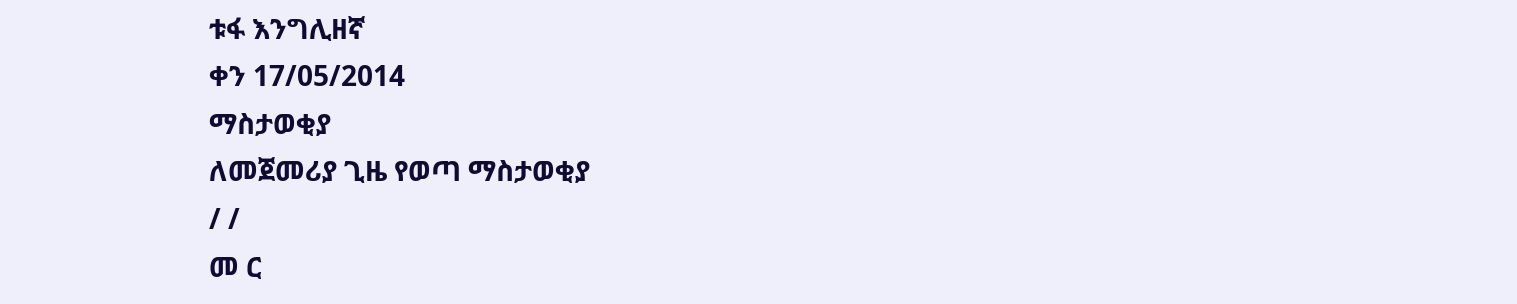ቱፋ እንግሊዘኛ
ቀን 17/05/2014
ማስታወቂያ
ለመጀመሪያ ጊዜ የወጣ ማስታወቂያ
/ /
መ ር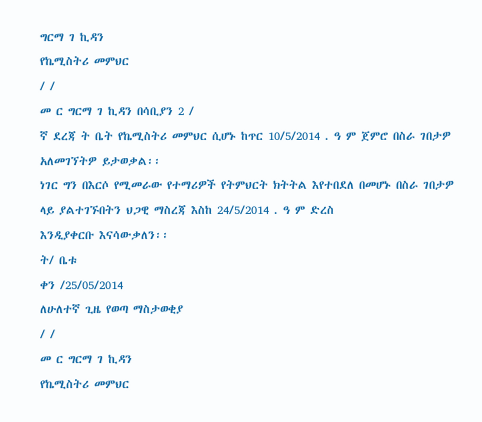ግርማ ገ ኪዳን
የኬሚስትሪ መምህር
/ /
መ ር ግርማ ገ ኪዳን በሳቢያን 2 /
ኛ ደረጃ ት ቤት የኬሚስትሪ መምህር ሲሆኑ ከጥር 10/5/2014 . ዓ ም ጀምሮ በስራ ገበታዎ አለመገኘትዎ ይታወቃል፡፡
ነገር ግን በእርሶ የሚመራው የተማሪዎች የትምህርት ክትትል እየተበደለ በመሆኑ በስራ ገበታዎ ላይ ያልተገኙበትን ህጋዊ ማስረጃ እስከ 24/5/2014 . ዓ ም ድረስ
እንዲያቀርቡ እናሳውቃለን፡፡
ት/ ቤቱ
ቀን /25/05/2014
ለሁለተኛ ጊዜ የወጣ ማስታወቂያ
/ /
መ ር ግርማ ገ ኪዳን
የኬሚስትሪ መምህር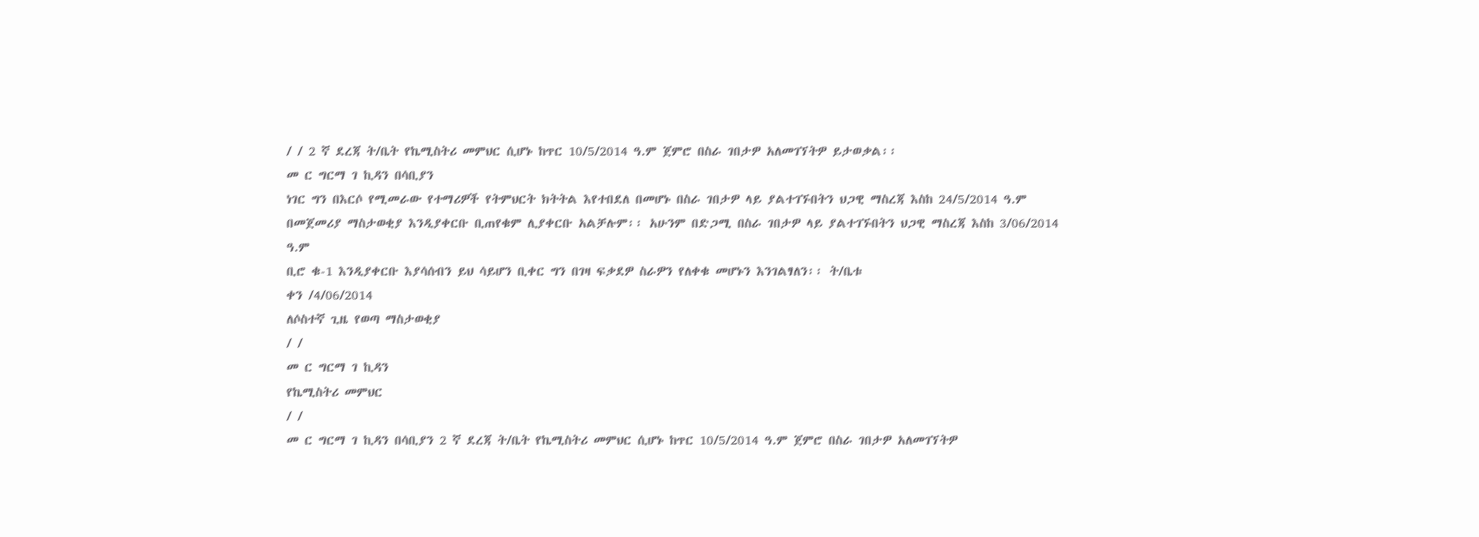/ / 2 ኛ ደረጃ ት/ቤት የኬሚስትሪ መምህር ሲሆኑ ከጥር 10/5/2014 ዓ.ም ጀምሮ በስራ ገበታዎ አለመገኘትዎ ይታወቃል፡፡
መ ር ግርማ ገ ኪዳን በሳቢያን
ነገር ግን በእርሶ የሚመራው የተማሪዎች የትምህርት ክትትል እየተበደለ በመሆኑ በስራ ገበታዎ ላይ ያልተገኙበትን ህጋዊ ማስረጃ እስከ 24/5/2014 ዓ.ም
በመጀመሪያ ማስታወቂያ እንዲያቀርቡ ቢጠየቁም ሊያቀርቡ አልቻሉም፡፡ አሁንም በድጋሚ በስራ ገበታዎ ላይ ያልተገኙበትን ህጋዊ ማስረጃ እስከ 3/06/2014 ዓ.ም
ቢሮ ቁ-1 እንዲያቀርቡ እያሳሰብን ይህ ሳይሆን ቢቀር ግን በገዛ ፍቃደዎ ስራዎን የለቀቁ መሆኑን እንገልፃለን፡፡ ት/ቤቱ
ቀን /4/06/2014
ለሶስተኛ ጊዜ የወጣ ማስታወቂያ
/ /
መ ር ግርማ ገ ኪዳን
የኬሚስትሪ መምህር
/ /
መ ር ግርማ ገ ኪዳን በሳቢያን 2 ኛ ደረጃ ት/ቤት የኬሚስትሪ መምህር ሲሆኑ ከጥር 10/5/2014 ዓ.ም ጀምሮ በስራ ገበታዎ አለመገኘትዎ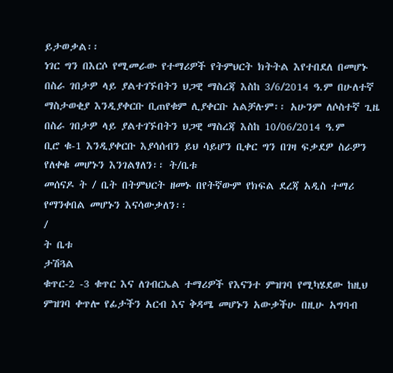ይታወቃል፡፡
ነገር ግን በእርሶ የሚመራው የተማሪዎች የትምህርት ክትትል እየተበደለ በመሆኑ በስራ ገበታዎ ላይ ያልተገኙበትን ህጋዊ ማስረጃ እስከ 3/6/2014 ዓ.ም በሁለተኛ
ማስታወቂያ እንዲያቀርቡ ቢጠየቁም ሊያቀርቡ አልቻሉም፡፡ አሁንም ለሶስተኛ ጊዜ በስራ ገበታዎ ላይ ያልተገኙበትን ህጋዊ ማስረጃ እስከ 10/06/2014 ዓ.ም
ቢሮ ቁ-1 እንዲያቀርቡ እያሳሰብን ይህ ሳይሆን ቢቀር ግን በገዛ ፍቃደዎ ስራዎን የለቀቁ መሆኑን እንገልፃለን፡፡ ት/ቤቱ
መሰናዶ ት / ቤት በትምህርት ዘመኑ በየትኛውም የክፍል ደረጃ አዲስ ተማሪ የማንቀበል መሆኑን እናሳውቃለን፡፡
/
ት ቤቱ
ታሽጓል
ቁጥር-2 -3 ቁጥር እና ለገብርኤል ተማሪዎች የእናንተ ምዝገባ የሚካሄደው ከዚህ ምዝገባ ቀጥሎ የፊታችን አርብ እና ቅዳሜ መሆኑን አውቃችሁ በዚሁ አግባብ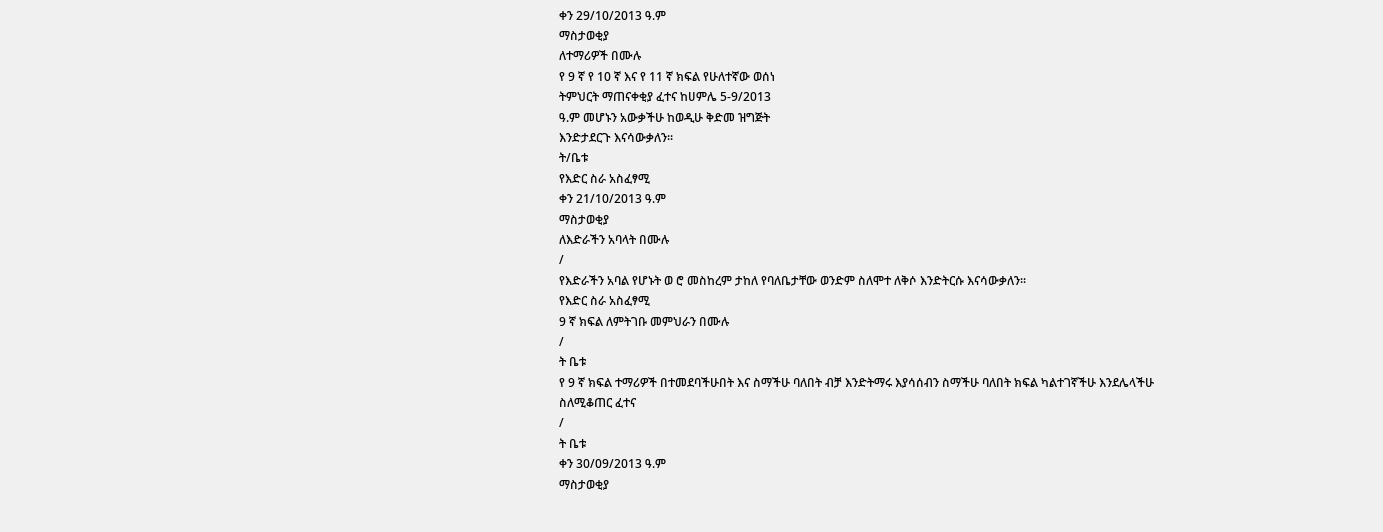ቀን 29/10/2013 ዓ.ም
ማስታወቂያ
ለተማሪዎች በሙሉ
የ 9 ኛ የ 10 ኛ እና የ 11 ኛ ክፍል የሁለተኛው ወሰነ
ትምህርት ማጠናቀቂያ ፈተና ከሀምሌ 5-9/2013
ዓ.ም መሆኑን አውቃችሁ ከወዲሁ ቅድመ ዝግጅት
እንድታደርጉ እናሳውቃለን፡፡
ት/ቤቱ
የእድር ስራ አስፈፃሚ
ቀን 21/10/2013 ዓ.ም
ማስታወቂያ
ለእድራችን አባላት በሙሉ
/
የእድራችን አባል የሆኑት ወ ሮ መስከረም ታከለ የባለቤታቸው ወንድም ስለሞተ ለቅሶ እንድትርሱ እናሳውቃለን፡፡
የእድር ስራ አስፈፃሚ
9 ኛ ክፍል ለምትገቡ መምህራን በሙሉ
/
ት ቤቱ
የ 9 ኛ ክፍል ተማሪዎች በተመደባችሁበት እና ስማችሁ ባለበት ብቻ እንድትማሩ እያሳሰብን ስማችሁ ባለበት ክፍል ካልተገኛችሁ እንደሌላችሁ ስለሚቆጠር ፈተና
/
ት ቤቱ
ቀን 30/09/2013 ዓ.ም
ማስታወቂያ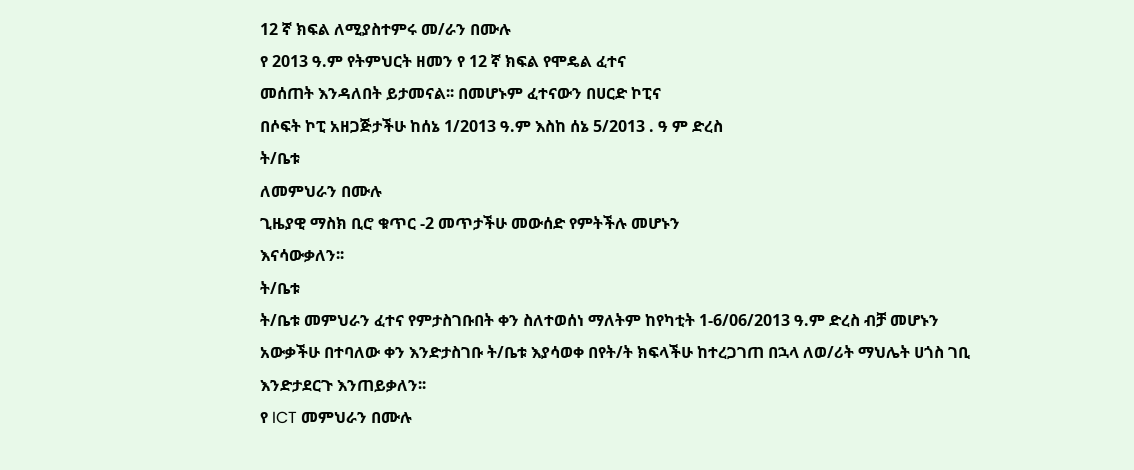12 ኛ ክፍል ለሚያስተምሩ መ/ራን በሙሉ
የ 2013 ዓ.ም የትምህርት ዘመን የ 12 ኛ ክፍል የሞዴል ፈተና
መሰጠት እንዳለበት ይታመናል፡፡ በመሆኑም ፈተናውን በሀርድ ኮፒና
በሶፍት ኮፒ አዘጋጅታችሁ ከሰኔ 1/2013 ዓ.ም እስከ ሰኔ 5/2013 . ዓ ም ድረስ
ት/ቤቱ
ለመምህራን በሙሉ
ጊዜያዊ ማስክ ቢሮ ቁጥር -2 መጥታችሁ መውሰድ የምትችሉ መሆኑን
እናሳውቃለን፡፡
ት/ቤቱ
ት/ቤቱ መምህራን ፈተና የምታስገቡበት ቀን ስለተወሰነ ማለትም ከየካቲት 1-6/06/2013 ዓ.ም ድረስ ብቻ መሆኑን
አውቃችሁ በተባለው ቀን እንድታስገቡ ት/ቤቱ እያሳወቀ በየት/ት ክፍላችሁ ከተረጋገጠ በኋላ ለወ/ሪት ማህሌት ሀጎስ ገቢ
እንድታደርጉ እንጠይቃለን፡፡
የ ICT መምህራን በሙሉ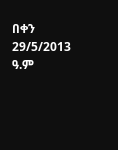በቀን 29/5/2013 ዓ.ም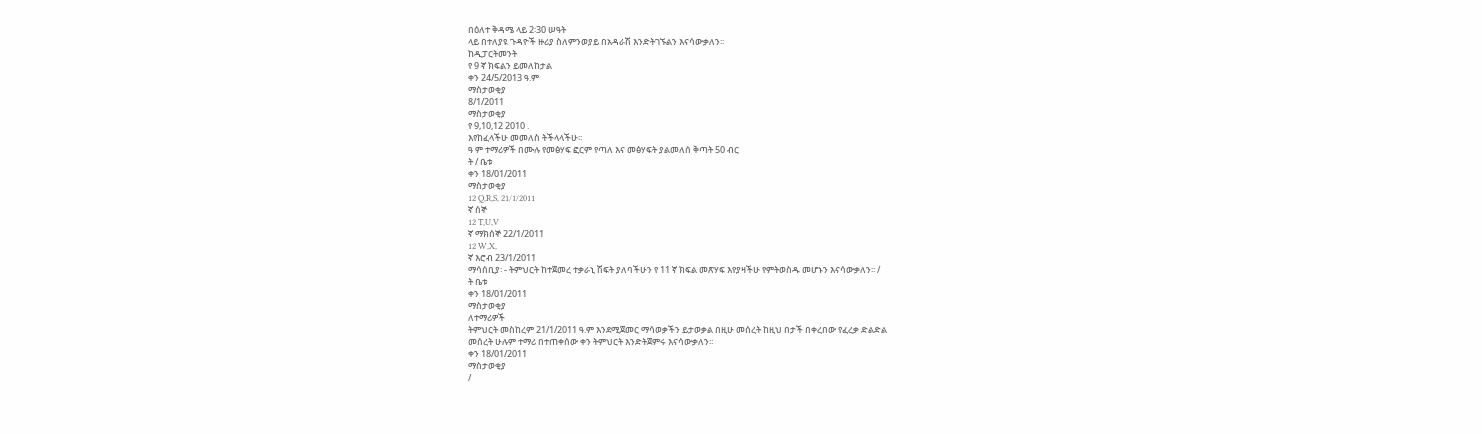በዕለተ ቅዳሜ ላይ 2፡30 ሠዓት
ላይ በተለያዩ ጉዳዮች ዙሪያ ስለምንወያይ በአዳራሽ እንድትገኙልን እናሳውቃለን፡፡
ከዲፓርትመንት
የ 9 ኛ ክፍልን ይመለከታል
ቀን 24/5/2013 ዓ.ም
ማስታወቂያ
8/1/2011
ማስታወቂያ
የ 9,10,12 2010 .
እየከፈላችሁ መመለስ ትችላላችሁ፡፡
ዓ ም ተማሪዎች በሙሉ የመፅሃፍ ፎርም የጣለ እና መፅሃፍት ያልመለሰ ቅጣት 50 ብር
ት / ቤቱ
ቀን 18/01/2011
ማስታወቂያ
12 Q,R,S, 21/1/2011
ኛ ሰኞ
12 T,U,V
ኛ ማክሰኞ 22/1/2011
12 W,X,
ኛ እሮብ 23/1/2011
ማሳሰቢያ፡ - ትምህርት ከተጀመረ ተቃራኒ ሽፍት ያለባችሁን የ 11 ኛ ክፍል መጽሃፍ እየያዛችሁ የምትወስዱ መሆኑን እናሳውቃለን፡፡ /
ት ቤቱ
ቀን 18/01/2011
ማስታወቂያ
ለተማሪዎች
ትምህርት መስከረም 21/1/2011 ዓ.ም እንደሚጀመር ማሳወቃችን ይታወቃል በዚሁ መሰረት ከዚህ በታች በቀረበው የፈረቃ ድልድል
መሰረት ሁሉም ተማሪ በተጠቀሰው ቀን ትምህርት እንድትጀምሩ እናሳውቃለን፡፡
ቀን 18/01/2011
ማስታወቂያ
/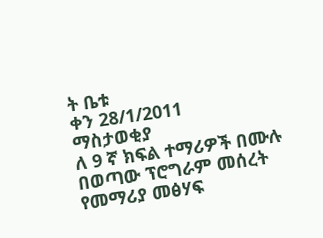ት ቤቱ
ቀን 28/1/2011
ማስታወቂያ
ለ 9 ኛ ክፍል ተማሪዎች በሙሉ
በወጣው ፕሮግራም መሰረት የመማሪያ መፅሃፍ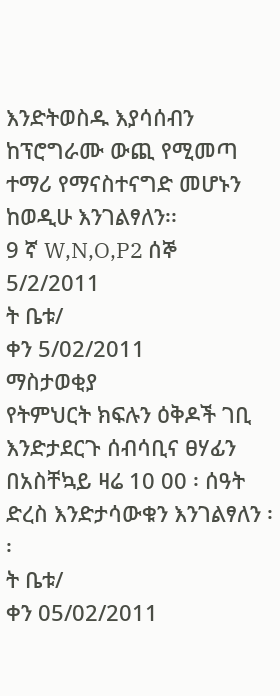እንድትወስዱ እያሳሰብን ከፕሮግራሙ ውጪ የሚመጣ ተማሪ የማናስተናግድ መሆኑን ከወዲሁ እንገልፃለን፡፡
9 ኛ W,N,O,P2 ሰኞ 5/2/2011
ት ቤቱ/
ቀን 5/02/2011
ማስታወቂያ
የትምህርት ክፍሉን ዕቅዶች ገቢ እንድታደርጉ ሰብሳቢና ፀሃፊን በአስቸኳይ ዛሬ 10 00 ፡ ሰዓት ድረስ እንድታሳውቁን እንገልፃለን ፡፡
ት ቤቱ/
ቀን 05/02/2011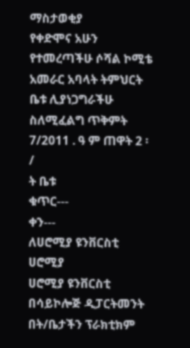ማስታወቂያ
የቀድሞና አሁን የተመረጣችሁ ሶሻል ኮሚቴ አመራር አባላት ትምህርት ቤቱ ሊያነጋግራችሁ ስለሚፈልግ ጥቅምት 7/2011 . ዓ ም ጠዋት 2 ፡
/
ት ቤቱ
ቁጥር---
ቀን---
ለሀሮሚያ ዩንቨርስቲ
ሀሮሚያ
ሀሮሚያ ዩንቨርስቲ በሳይኮሎጅ ዲፓርትመንት በት/ቤታችን ፕራክቲክም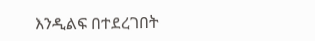እንዲልፍ በተደረገበት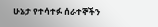ሁኔታ የተሳተፉ ሰራተኞችን